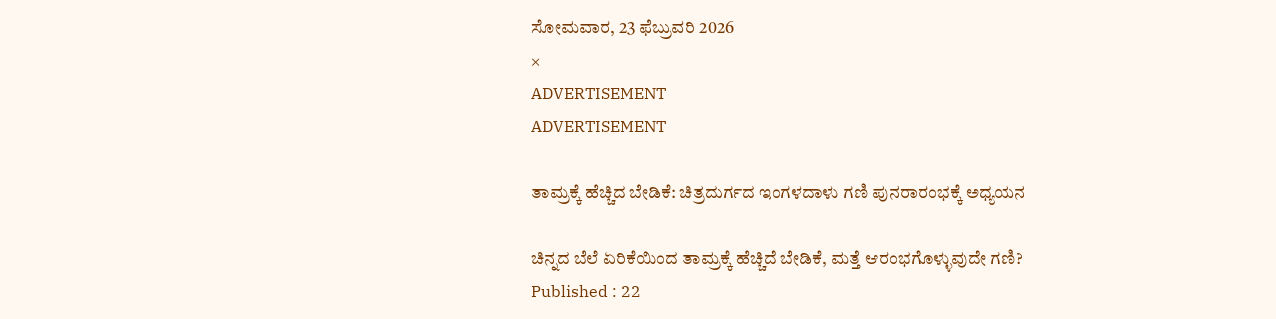ಸೋಮವಾರ, 23 ಫೆಬ್ರುವರಿ 2026
×
ADVERTISEMENT
ADVERTISEMENT

ತಾಮ್ರಕ್ಕೆ ಹೆಚ್ಚಿದ ಬೇಡಿಕೆ: ಚಿತ್ರದುರ್ಗದ ಇಂಗಳದಾಳು ಗಣಿ ಪುನರಾರಂಭಕ್ಕೆ ಅಧ್ಯಯನ

ಚಿನ್ನದ ಬೆಲೆ ಏರಿಕೆಯಿಂದ ತಾಮ್ರಕ್ಕೆ ಹೆಚ್ಚಿದೆ ಬೇಡಿಕೆ, ಮತ್ತೆ ಆರಂಭಗೊಳ್ಳುವುದೇ ಗಣಿ?
Published : 22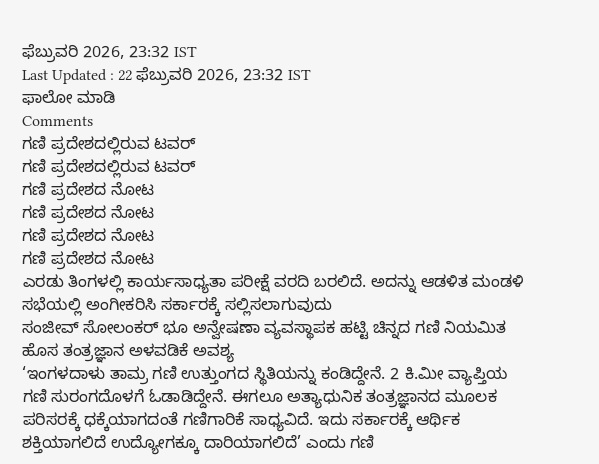ಫೆಬ್ರುವರಿ 2026, 23:32 IST
Last Updated : 22 ಫೆಬ್ರುವರಿ 2026, 23:32 IST
ಫಾಲೋ ಮಾಡಿ
Comments
ಗಣಿ ಪ್ರದೇಶದಲ್ಲಿರುವ ಟವರ್‌
ಗಣಿ ಪ್ರದೇಶದಲ್ಲಿರುವ ಟವರ್‌
ಗಣಿ ಪ್ರದೇಶದ ನೋಟ
ಗಣಿ ಪ್ರದೇಶದ ನೋಟ
ಗಣಿ ಪ್ರದೇಶದ ನೋಟ
ಗಣಿ ಪ್ರದೇಶದ ನೋಟ
ಎರಡು ತಿಂಗಳಲ್ಲಿ ಕಾರ್ಯಸಾಧ್ಯತಾ ಪರೀಕ್ಷೆ ವರದಿ ಬರಲಿದೆ. ಅದನ್ನು ಆಡಳಿತ ಮಂಡಳಿ ಸಭೆಯಲ್ಲಿ ಅಂಗೀಕರಿಸಿ ಸರ್ಕಾರಕ್ಕೆ ಸಲ್ಲಿಸಲಾಗುವುದು
ಸಂಜೀವ್‌ ಸೋಲಂಕರ್‌ ಭೂ ಅನ್ವೇಷಣಾ ವ್ಯವಸ್ಥಾಪಕ ಹಟ್ಟಿ ಚಿನ್ನದ ಗಣಿ ನಿಯಮಿತ
ಹೊಸ ತಂತ್ರಜ್ಞಾನ ಅಳವಡಿಕೆ ಅವಶ್ಯ
‘ಇಂಗಳದಾಳು ತಾಮ್ರ ಗಣಿ ಉತ್ತುಂಗದ ಸ್ಥಿತಿಯನ್ನು ಕಂಡಿದ್ದೇನೆ. 2 ಕಿ.ಮೀ ವ್ಯಾಪ್ತಿಯ ಗಣಿ ಸುರಂಗದೊಳಗೆ ಓಡಾಡಿದ್ದೇನೆ. ಈಗಲೂ ಅತ್ಯಾಧುನಿಕ ತಂತ್ರಜ್ಞಾನದ ಮೂಲಕ ಪರಿಸರಕ್ಕೆ ಧಕ್ಕೆಯಾಗದಂತೆ ಗಣಿಗಾರಿಕೆ ಸಾಧ್ಯವಿದೆ. ಇದು ಸರ್ಕಾರಕ್ಕೆ ಆರ್ಥಿಕ ಶಕ್ತಿಯಾಗಲಿದೆ ಉದ್ಯೋಗಕ್ಕೂ ದಾರಿಯಾಗಲಿದೆ’ ಎಂದು ಗಣಿ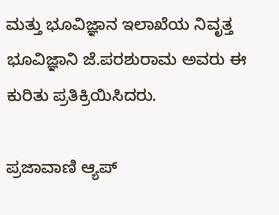ಮತ್ತು ಭೂವಿಜ್ಞಾನ ಇಲಾಖೆಯ ನಿವೃತ್ತ ಭೂವಿಜ್ಞಾನಿ ಜೆ.ಪರಶುರಾಮ ಅವರು ಈ ಕುರಿತು ಪ್ರತಿಕ್ರಿಯಿಸಿದರು.

ಪ್ರಜಾವಾಣಿ ಆ್ಯಪ್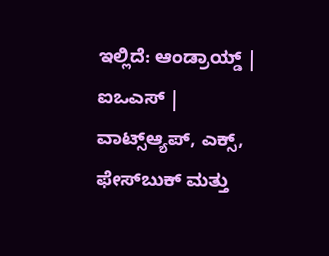ಇಲ್ಲಿದೆ: ಆಂಡ್ರಾಯ್ಡ್ | ಐಒಎಸ್ | ವಾಟ್ಸ್ಆ್ಯಪ್, ಎಕ್ಸ್, ಫೇಸ್‌ಬುಕ್ ಮತ್ತು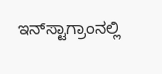ಇನ್‌ಸ್ಟಾಗ್ರಾಂನಲ್ಲಿ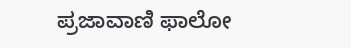ಪ್ರಜಾವಾಣಿ ಫಾಲೋ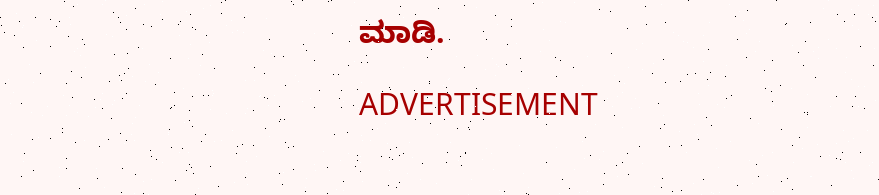ಮಾಡಿ.

ADVERTISEMENT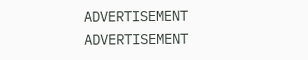ADVERTISEMENT
ADVERTISEMENT